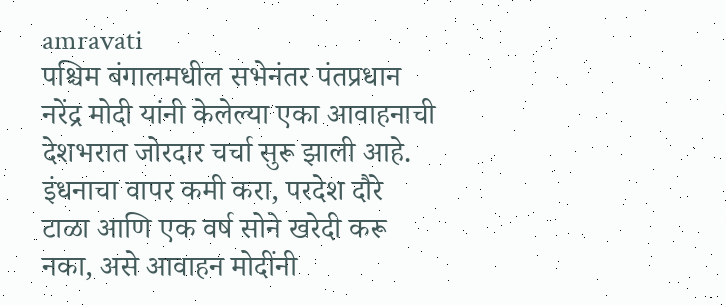amravati
पश्चिम बंगालमधील सभेनंतर पंतप्रधान नरेंद्र मोदी यांनी केलेल्या एका आवाहनाची देशभरात जोरदार चर्चा सुरू झाली आहे. इंधनाचा वापर कमी करा, परदेश दौरे टाळा आणि एक वर्ष सोने खरेदी करू नका, असे आवाहन मोदींनी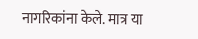नागरिकांना केले. मात्र या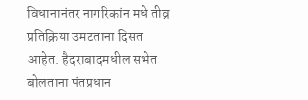विधानानंतर नागरिकांन मधे तीव्र प्रतिक्रिया उमटताना दिसत आहेत. हैदराबादमधील सभेत बोलताना पंतप्रधान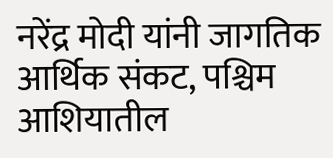नरेंद्र मोदी यांनी जागतिक आर्थिक संकट, पश्चिम आशियातील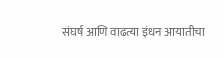संघर्ष आणि वाढत्या इंधन आयातीचा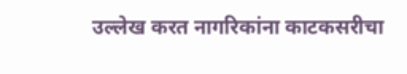उल्लेख करत नागरिकांना काटकसरीचा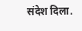संदेश दिला.